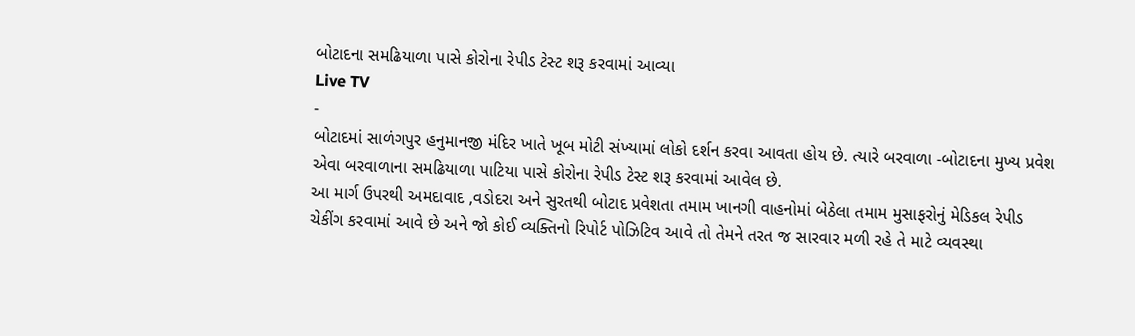બોટાદના સમઢિયાળા પાસે કોરોના રેપીડ ટેસ્ટ શરૂ કરવામાં આવ્યા
Live TV
-
બોટાદમાં સાળંગપુર હનુમાનજી મંદિર ખાતે ખૂબ મોટી સંખ્યામાં લોકો દર્શન કરવા આવતા હોય છે. ત્યારે બરવાળા -બોટાદના મુખ્ય પ્રવેશ એવા બરવાળાના સમઢિયાળા પાટિયા પાસે કોરોના રેપીડ ટેસ્ટ શરૂ કરવામાં આવેલ છે.
આ માર્ગ ઉપરથી અમદાવાદ ,વડોદરા અને સુરતથી બોટાદ પ્રવેશતા તમામ ખાનગી વાહનોમાં બેઠેલા તમામ મુસાફરોનું મેડિકલ રેપીડ ચેકીંગ કરવામાં આવે છે અને જો કોઈ વ્યક્તિનો રિપોર્ટ પોઝિટિવ આવે તો તેમને તરત જ સારવાર મળી રહે તે માટે વ્યવસ્થા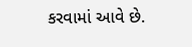કરવામાં આવે છે.